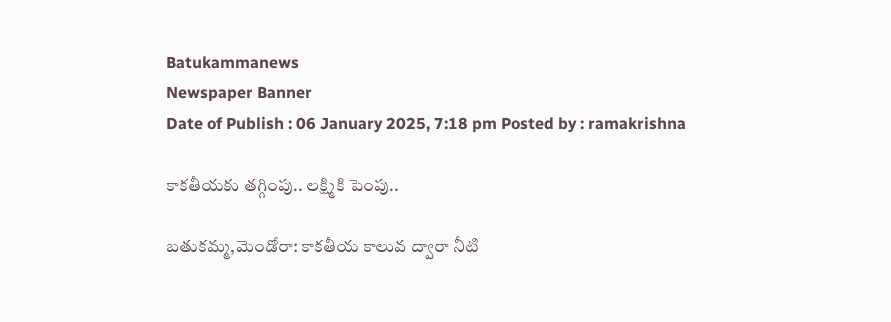Batukammanews
Newspaper Banner
Date of Publish : 06 January 2025, 7:18 pm Posted by : ramakrishna

కాకతీయకు తగ్గింపు.. లక్ష్మికి పెంపు..

బతుకమ్మ,మెండోరా: కాకతీయ కాలువ ద్వారా నీటి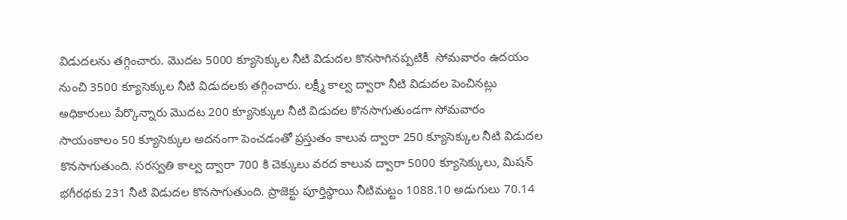విడుదలను తగ్గించారు. మొదట 5000 క్యూసెక్కుల నీటి విడుదల కొనసాగినప్పటికీ  సోమవారం ఉదయం నుంచి 3500 క్యూసెక్కుల నీటి విడుదలకు తగ్గించారు. లక్ష్మీ కాల్వ ద్వారా నీటి విడుదల పెంచినట్లు అధికారులు పేర్కొన్నారు మొదట 200 క్యూసెక్కుల నీటి విడుదల కొనసాగుతుండగా సోమవారం సాయంకాలం 50 క్యూసెక్కుల అదనంగా పెంచడంతో ప్రస్తుతం కాలువ ద్వారా 250 క్యూసెక్కుల నీటి విడుదల కొనసాగుతుంది. సరస్వతి కాల్వ ద్వారా 700 కి చెక్కులు వరద కాలువ ద్వారా 5000 క్యూసెక్కులు, మిషన్ భగీరథకు 231 నీటి విడుదల కొనసాగుతుంది. ప్రాజెక్టు పూర్తిస్థాయి నీటిమట్టం 1088.10 అడుగులు 70.14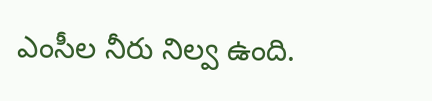ఎంసీల నీరు నిల్వ ఉంది.